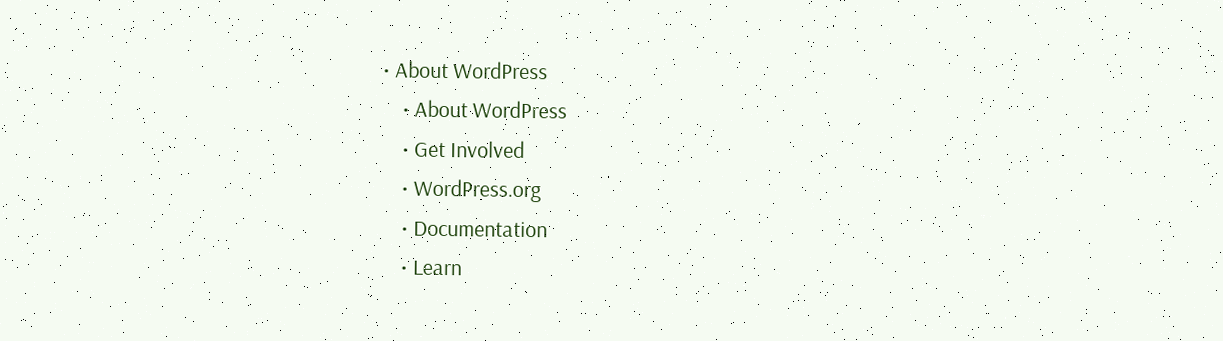• About WordPress
    • About WordPress
    • Get Involved
    • WordPress.org
    • Documentation
    • Learn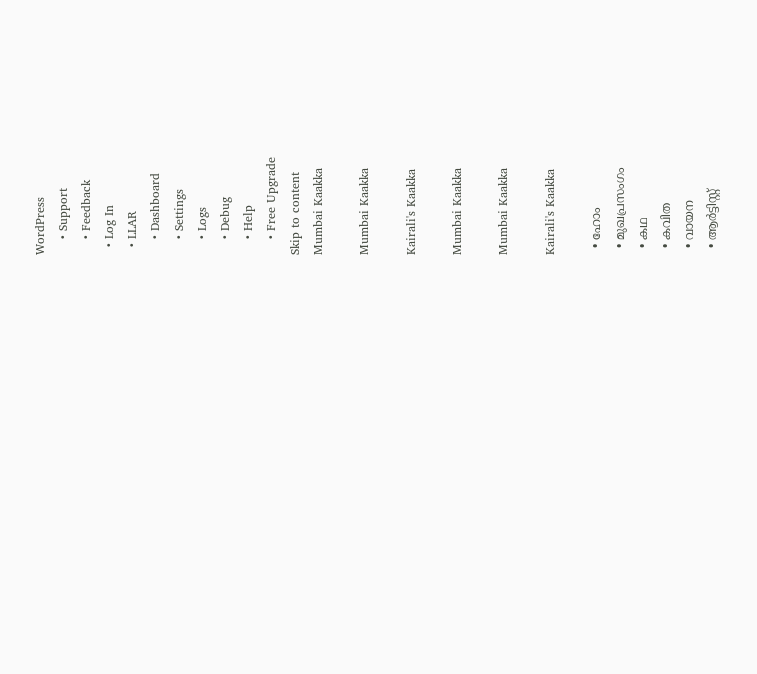WordPress
    • Support
    • Feedback
  • Log In
  • LLAR
    • Dashboard
    • Settings
    • Logs
    • Debug
    • Help
    • Free Upgrade
Skip to content
Mumbai Kaakka

Mumbai Kaakka

Kairali's Kaakka

Mumbai Kaakka

Mumbai Kaakka

Kairali's Kaakka

  • ഹോം
  • മുഖപ്രസംഗം
  • കഥ
  • കവിത
  • വായന
  • ആര്‍ട്ടിസ്റ്റ്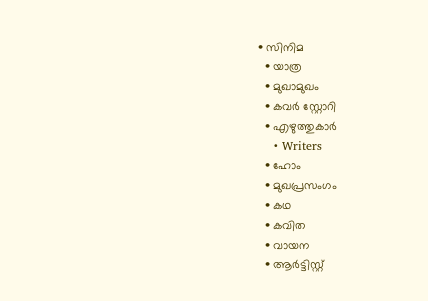• സിനിമ
  • യാത്ര
  • മുഖാമുഖം
  • കവർ സ്റ്റോറി
  • എഴുത്തുകാർ
    • Writers
  • ഹോം
  • മുഖപ്രസംഗം
  • കഥ
  • കവിത
  • വായന
  • ആര്‍ട്ടിസ്റ്റ്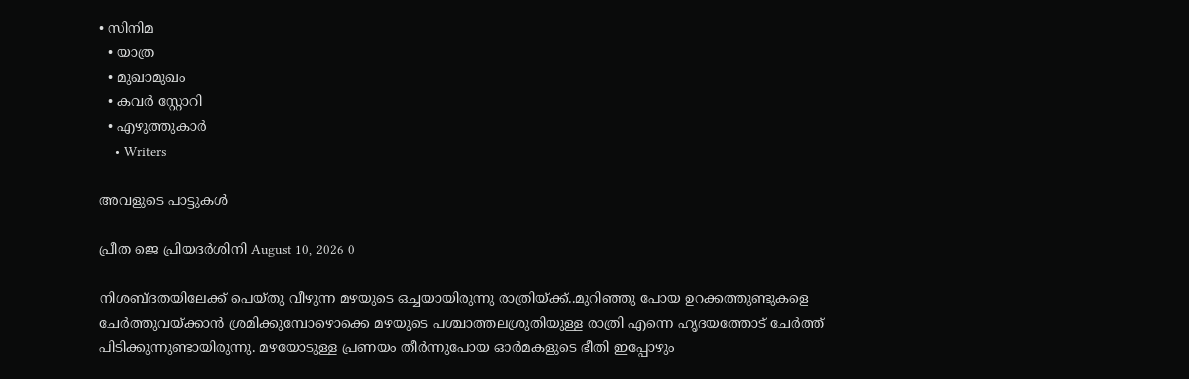• സിനിമ
  • യാത്ര
  • മുഖാമുഖം
  • കവർ സ്റ്റോറി
  • എഴുത്തുകാർ
    • Writers

അവളുടെ പാട്ടുകൾ

പ്രീത ജെ പ്രിയദർശിനി August 10, 2026 0

നിശബ്ദതയിലേക്ക് പെയ്തു വീഴുന്ന മഴയുടെ ഒച്ചയായിരുന്നു രാത്രിയ്ക്ക്..മുറിഞ്ഞു പോയ ഉറക്കത്തുണ്ടുകളെ ചേർത്തുവയ്ക്കാൻ ശ്രമിക്കുമ്പോഴൊക്കെ മഴയുടെ പശ്ചാത്തലശ്രുതിയുള്ള രാത്രി എന്നെ ഹൃദയത്തോട് ചേർത്ത് പിടിക്കുന്നുണ്ടായിരുന്നു. മഴയോടുള്ള പ്രണയം തീർന്നുപോയ ഓർമകളുടെ ഭീതി ഇപ്പോഴും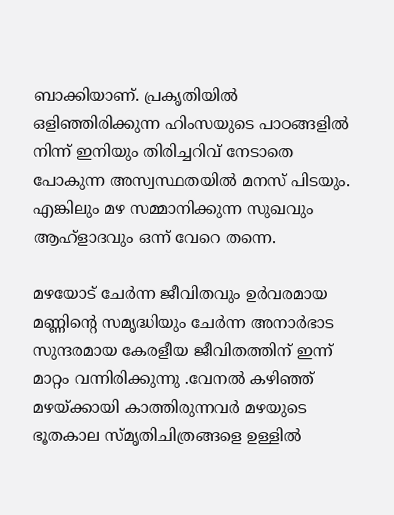ബാക്കിയാണ്. പ്രകൃതിയിൽ ഒളിഞ്ഞിരിക്കുന്ന ഹിംസയുടെ പാഠങ്ങളിൽ നിന്ന് ഇനിയും തിരിച്ചറിവ് നേടാതെ പോകുന്ന അസ്വസ്ഥതയിൽ മനസ് പിടയും. എങ്കിലും മഴ സമ്മാനിക്കുന്ന സുഖവും ആഹ്‌ളാദവും ഒന്ന് വേറെ തന്നെ.

മഴയോട് ചേർന്ന ജീവിതവും ഉർവരമായ മണ്ണിൻ്റെ സമൃദ്ധിയും ചേർന്ന അനാർഭാട സുന്ദരമായ കേരളീയ ജീവിതത്തിന് ഇന്ന് മാറ്റം വന്നിരിക്കുന്നു .വേനൽ കഴിഞ്ഞ് മഴയ്ക്കായി കാത്തിരുന്നവർ മഴയുടെ ഭൂതകാല സ്മൃതിചിത്രങ്ങളെ ഉള്ളിൽ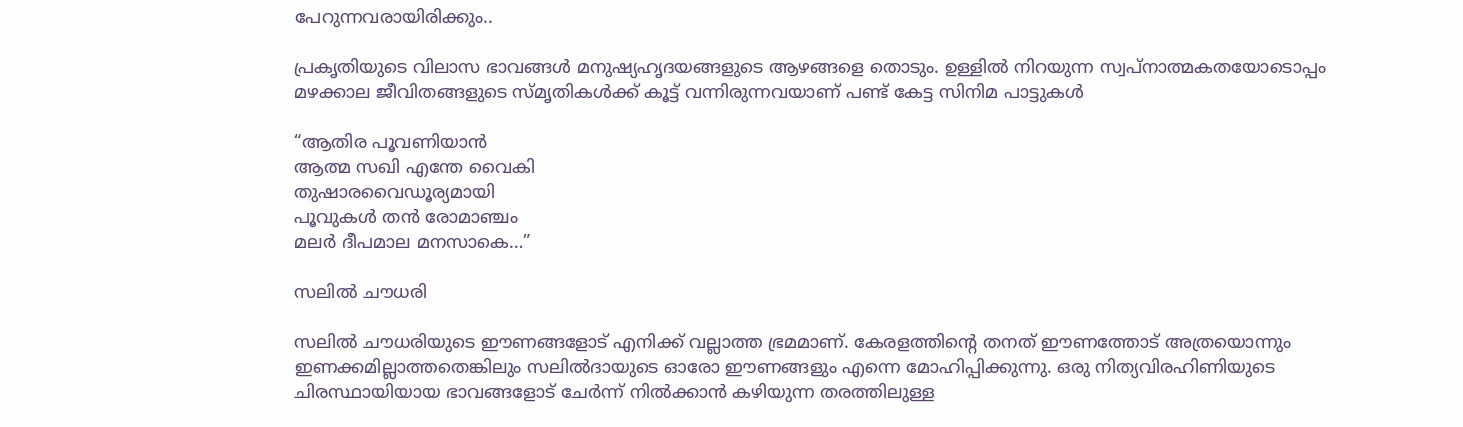പേറുന്നവരായിരിക്കും..

പ്രകൃതിയുടെ വിലാസ ഭാവങ്ങൾ മനുഷ്യഹൃദയങ്ങളുടെ ആഴങ്ങളെ തൊടും. ഉള്ളിൽ നിറയുന്ന സ്വപ്നാത്മകതയോടൊപ്പം മഴക്കാല ജീവിതങ്ങളുടെ സ്മൃതികൾക്ക് കൂട്ട് വന്നിരുന്നവയാണ് പണ്ട് കേട്ട സിനിമ പാട്ടുകൾ

“ആതിര പൂവണിയാൻ
ആത്മ സഖി എന്തേ വൈകി
തുഷാരവൈഡൂര്യമായി
പൂവുകൾ തൻ രോമാഞ്ചം
മലർ ദീപമാല മനസാകെ…”

സലിൽ ചൗധരി

സലിൽ ചൗധരിയുടെ ഈണങ്ങളോട് എനിക്ക് വല്ലാത്ത ഭ്രമമാണ്. കേരളത്തിൻ്റെ തനത് ഈണത്തോട് അത്രയൊന്നും ഇണക്കമില്ലാത്തതെങ്കിലും സലിൽദായുടെ ഓരോ ഈണങ്ങളും എന്നെ മോഹിപ്പിക്കുന്നു. ഒരു നിത്യവിരഹിണിയുടെ ചിരസ്ഥായിയായ ഭാവങ്ങളോട് ചേർന്ന് നിൽക്കാൻ കഴിയുന്ന തരത്തിലുള്ള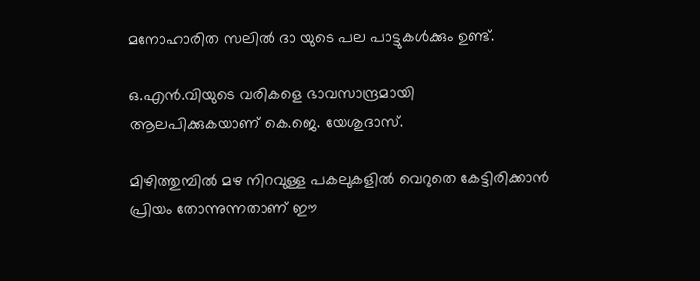മനോഹാരിത സലിൽ ദാ യുടെ പല പാട്ടുകൾക്കും ഉണ്ട്.

ഒ.എൻ.വിയുടെ വരികളെ ഭാവസാന്ദ്രമായി ആലപിക്കുകയാണ് കെ.ജെ. യേശുദാസ്.

മിഴിത്തുമ്പിൽ മഴ നിറവുള്ള പകലുകളിൽ വെറുതെ കേട്ടിരിക്കാൻ പ്രിയം തോന്നുന്നതാണ് ഈ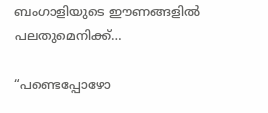ബംഗാളിയുടെ ഈണങ്ങളിൽ പലതുമെനിക്ക്…

“പണ്ടെപ്പോഴോ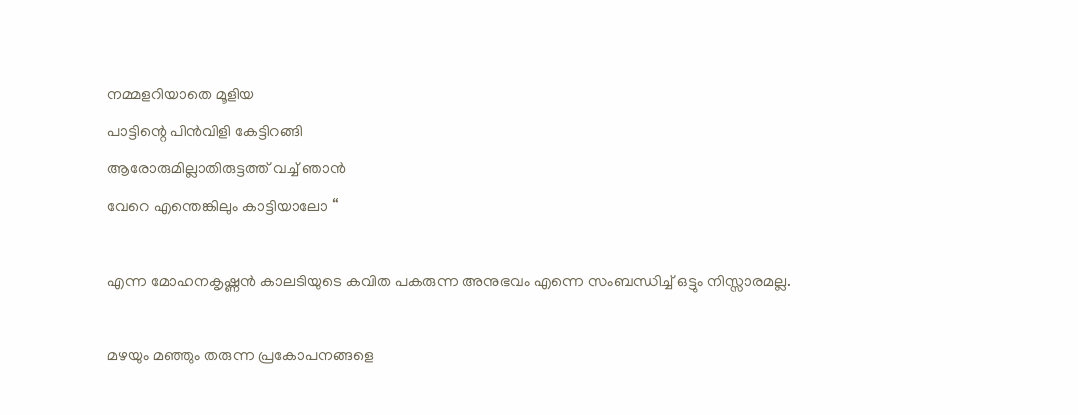നമ്മളറിയാതെ മൂളിയ
പാട്ടിന്റെ പിൻവിളി കേട്ടിറങ്ങി
ആരോരുമില്ലാതിരുട്ടത്ത് വച്ച് ഞാൻ
വേറെ എന്തെങ്കിലും കാട്ടിയാലോ “

എന്ന മോഹനകൃഷ്ണൻ കാലടിയുടെ കവിത പകരുന്ന അനുഭവം എന്നെ സംബന്ധിച്ച് ഒട്ടും നിസ്സാരമല്ല.

മഴയും മഞ്ഞും തരുന്ന പ്രകോപനങ്ങളെ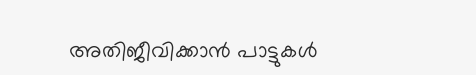അതിജീവിക്കാൻ പാട്ടുകൾ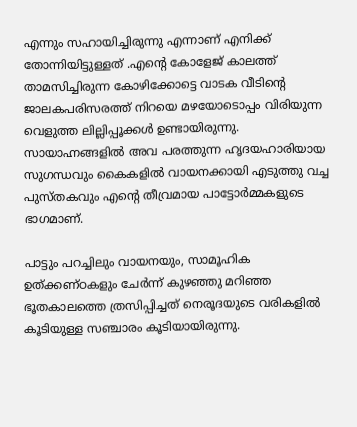എന്നും സഹായിച്ചിരുന്നു എന്നാണ് എനിക്ക് തോന്നിയിട്ടുള്ളത് .എന്റെ കോളേജ് കാലത്ത് താമസിച്ചിരുന്ന കോഴിക്കോട്ടെ വാടക വീടിൻ്റെ ജാലകപരിസരത്ത് നിറയെ മഴയോടൊപ്പം വിരിയുന്ന വെളുത്ത ലില്ലിപ്പൂക്കൾ ഉണ്ടായിരുന്നു. സായാഹ്നങ്ങളിൽ അവ പരത്തുന്ന ഹൃദയഹാരിയായ സുഗന്ധവും കൈകളിൽ വായനക്കായി എടുത്തു വച്ച പുസ്തകവും എൻ്റെ തീവ്രമായ പാട്ടോർമ്മകളുടെ ഭാഗമാണ്.

പാട്ടും പറച്ചിലും വായനയും, സാമൂഹിക ഉത്ക്കണ്ഠകളും ചേർന്ന് കുഴഞ്ഞു മറിഞ്ഞ ഭൂതകാലത്തെ ത്രസിപ്പിച്ചത് നെരൂദയുടെ വരികളിൽ കൂടിയുള്ള സഞ്ചാരം കൂടിയായിരുന്നു.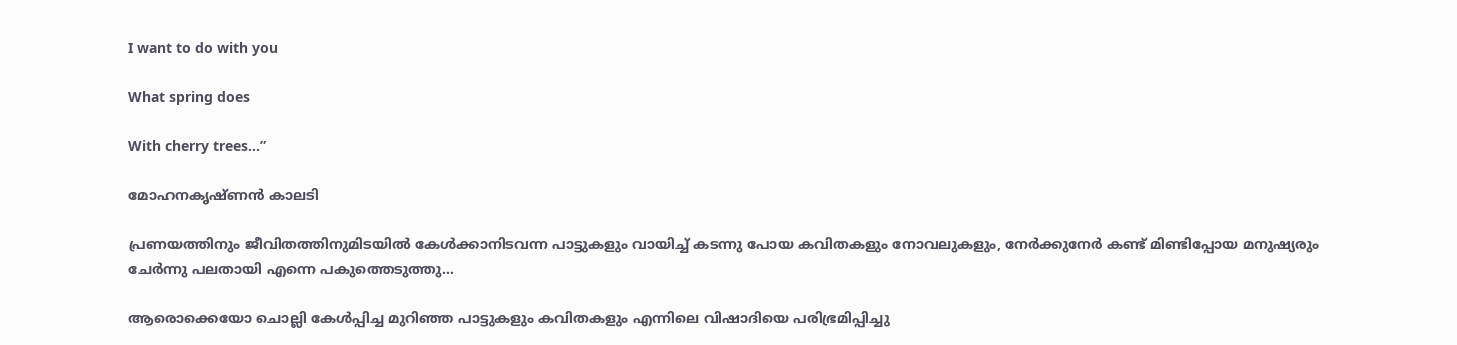I want to do with you

What spring does

With cherry trees…”

മോഹനകൃഷ്ണൻ കാലടി

പ്രണയത്തിനും ജീവിതത്തിനുമിടയിൽ കേൾക്കാനിടവന്ന പാട്ടുകളും വായിച്ച് കടന്നു പോയ കവിതകളും നോവലുകളും, നേർക്കുനേർ കണ്ട് മിണ്ടിപ്പോയ മനുഷ്യരും ചേർന്നു പലതായി എന്നെ പകുത്തെടുത്തു…

ആരൊക്കെയോ ചൊല്ലി കേൾപ്പിച്ച മുറിഞ്ഞ പാട്ടുകളും കവിതകളും എന്നിലെ വിഷാദിയെ പരിഭ്രമിപ്പിച്ചു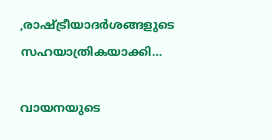,രാഷ്ട്രീയാദർശങ്ങളുടെ സഹയാത്രികയാക്കി…

വായനയുടെ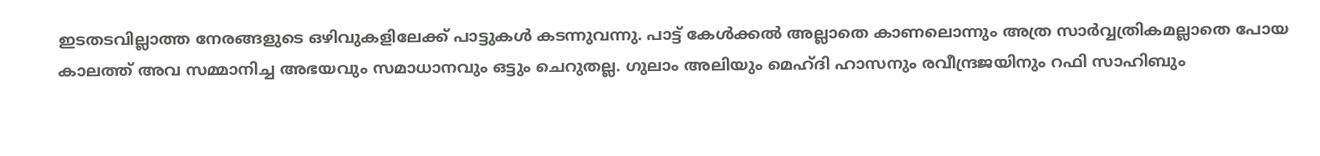ഇടതടവില്ലാത്ത നേരങ്ങളുടെ ഒഴിവുകളിലേക്ക് പാട്ടുകൾ കടന്നുവന്നു. പാട്ട് കേൾക്കൽ അല്ലാതെ കാണലൊന്നും അത്ര സാർവ്വത്രികമല്ലാതെ പോയ കാലത്ത് അവ സമ്മാനിച്ച അഭയവും സമാധാനവും ഒട്ടും ചെറുതല്ല. ഗുലാം അലിയും മെഹ്ദി ഹാസനും രവീന്ദ്രജയിനും റഫി സാഹിബും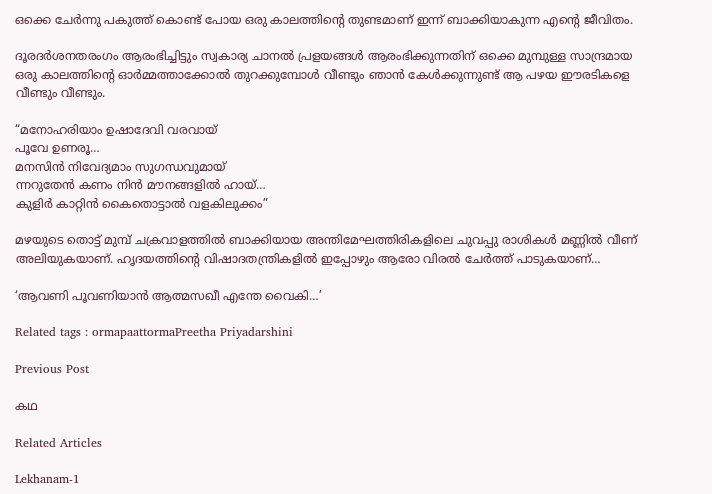ഒക്കെ ചേർന്നു പകുത്ത് കൊണ്ട് പോയ ഒരു കാലത്തിന്റെ തുണ്ടമാണ് ഇന്ന് ബാക്കിയാകുന്ന എന്റെ ജീവിതം.

ദൂരദർശനതരംഗം ആരംഭിച്ചിട്ടും സ്വകാര്യ ചാനൽ പ്രളയങ്ങൾ ആരംഭിക്കുന്നതിന് ഒക്കെ മുമ്പുള്ള സാന്ദ്രമായ ഒരു കാലത്തിൻ്റെ ഓർമ്മത്താക്കോൽ തുറക്കുമ്പോൾ വീണ്ടും ഞാൻ കേൾക്കുന്നുണ്ട് ആ പഴയ ഈരടികളെ വീണ്ടും വീണ്ടും.

“മനോഹരിയാം ഉഷാദേവി വരവായ്
പൂവേ ഉണരൂ…
മനസിൻ നിവേദ്യമാം സുഗന്ധവുമായ്
ന്നറുതേൻ കണം നിൻ മൗനങ്ങളിൽ ഹായ്…
കുളിർ കാറ്റിൻ കൈതൊട്ടാൽ വളകിലുക്കം”

മഴയുടെ തൊട്ട് മുമ്പ് ചക്രവാളത്തിൽ ബാക്കിയായ അന്തിമേഘത്തിരികളിലെ ചുവപ്പു രാശികൾ മണ്ണിൽ വീണ് അലിയുകയാണ്. ഹൃദയത്തിൻ്റെ വിഷാദതന്ത്രികളിൽ ഇപ്പോഴും ആരോ വിരൽ ചേർത്ത് പാടുകയാണ്…

‘ആവണി പൂവണിയാൻ ആത്മസഖീ എന്തേ വൈകി…’

Related tags : ormapaattormaPreetha Priyadarshini

Previous Post

കഥ

Related Articles

Lekhanam-1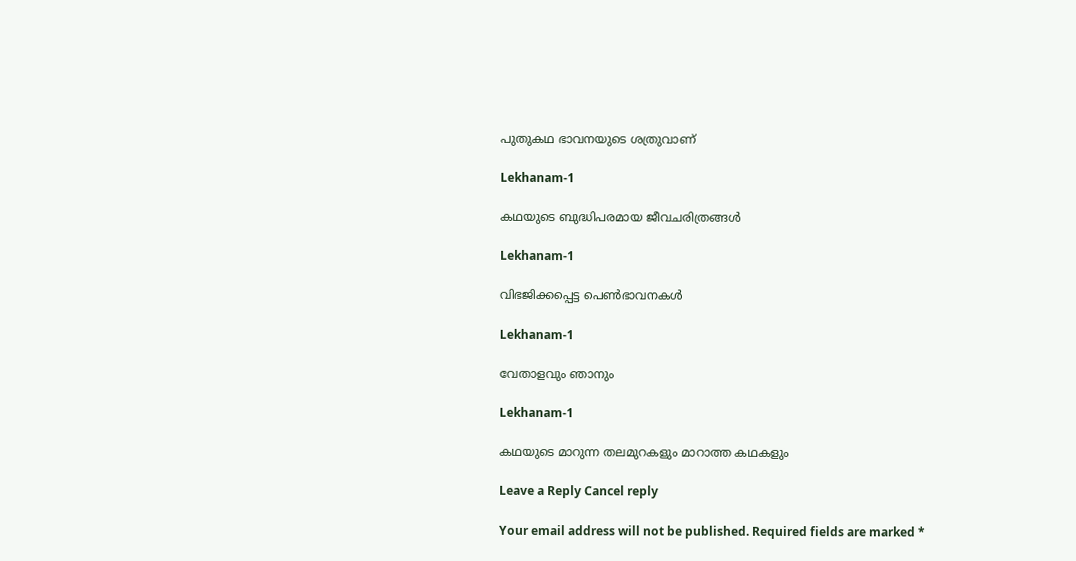പുതുകഥ ഭാവനയുടെ ശത്രുവാണ്

Lekhanam-1

കഥയുടെ ബുദ്ധിപരമായ ജീവചരിത്രങ്ങൾ

Lekhanam-1

വിഭജിക്കപ്പെട്ട പെൺഭാവനകൾ

Lekhanam-1

വേതാളവും ഞാനും

Lekhanam-1

കഥയുടെ മാറുന്ന തലമുറകളും മാറാത്ത കഥകളും

Leave a Reply Cancel reply

Your email address will not be published. Required fields are marked *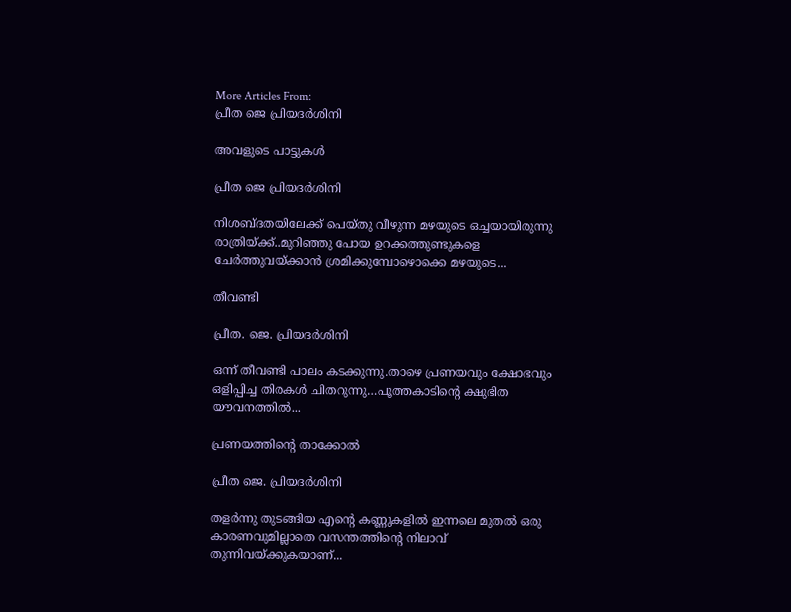More Articles From:
പ്രീത ജെ പ്രിയദർശിനി

അവളുടെ പാട്ടുകൾ

പ്രീത ജെ പ്രിയദർശിനി

നിശബ്ദതയിലേക്ക് പെയ്തു വീഴുന്ന മഴയുടെ ഒച്ചയായിരുന്നു രാത്രിയ്ക്ക്..മുറിഞ്ഞു പോയ ഉറക്കത്തുണ്ടുകളെ ചേർത്തുവയ്ക്കാൻ ശ്രമിക്കുമ്പോഴൊക്കെ മഴയുടെ...

തീവണ്ടി

പ്രീത. ജെ. പ്രിയദർശിനി

ഒന്ന് തീവണ്ടി പാലം കടക്കുന്നു.താഴെ പ്രണയവും ക്ഷോഭവും ഒളിപ്പിച്ച തിരകൾ ചിതറുന്നു…പൂത്തകാടിന്റെ ക്ഷുഭിത യൗവനത്തിൽ...

പ്രണയത്തിന്റെ താക്കോൽ

പ്രീത ജെ. പ്രിയദർശിനി

തളർന്നു തുടങ്ങിയ എന്റെ കണ്ണുകളിൽ ഇന്നലെ മുതൽ ഒരു കാരണവുമില്ലാതെ വസന്തത്തിന്റെ നിലാവ് തുന്നിവയ്ക്കുകയാണ്...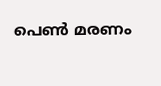പെൺ മരണം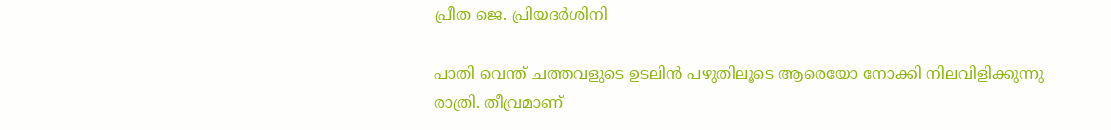പ്രീത ജെ. പ്രിയദർശിനി

പാതി വെന്ത് ചത്തവളുടെ ഉടലിൻ പഴുതിലൂടെ ആരെയോ നോക്കി നിലവിളിക്കുന്നു രാത്രി. തീവ്രമാണ്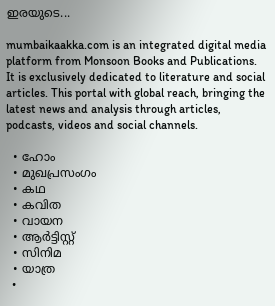ഇരയുടെ...

mumbaikaakka.com is an integrated digital media platform from Monsoon Books and Publications. It is exclusively dedicated to literature and social articles. This portal with global reach, bringing the latest news and analysis through articles, podcasts, videos and social channels.

  • ഹോം
  • മുഖപ്രസംഗം
  • കഥ
  • കവിത
  • വായന
  • ആര്‍ട്ടിസ്റ്റ്
  • സിനിമ
  • യാത്ര
  •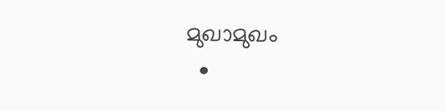മുഖാമുഖം
  •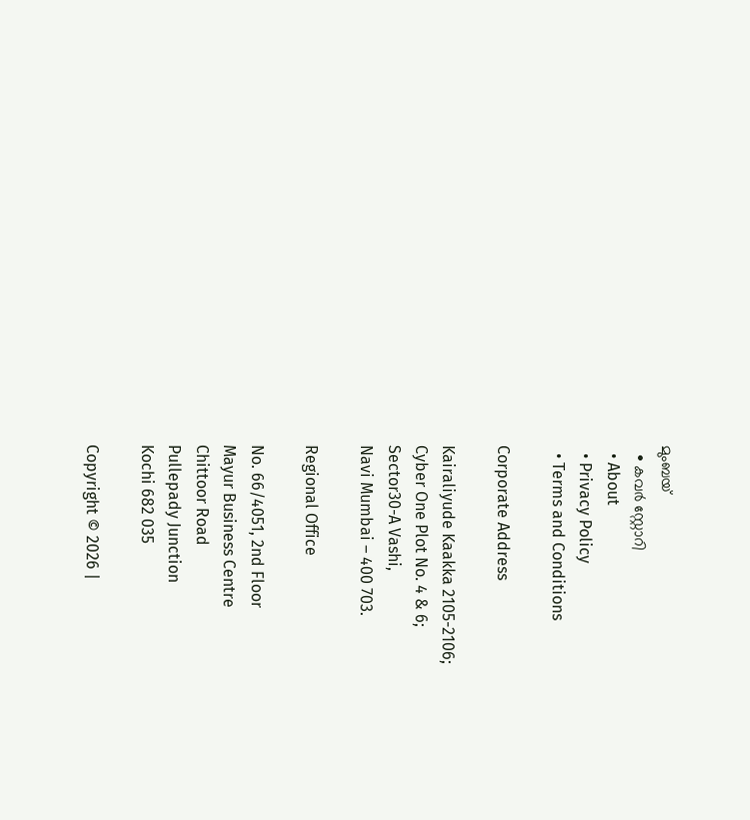മുംബയ്
  • കവർ സ്റ്റോറി
  • About
  • Privacy Policy
  • Terms and Conditions

Corporate Address

Kairaliyude Kaakka 2105-2106;
Cyber One Plot No. 4 & 6;
Sector30-A Vashi,
Navi Mumbai – 400 703.

Regional Office

No. 66/4051, 2nd Floor
Mayur Business Centre
Chittoor Road
Pullepady Junction
Kochi 682 035

Copyright © 2026 |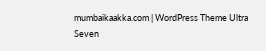mumbaikaakka.com | WordPress Theme Ultra Seven